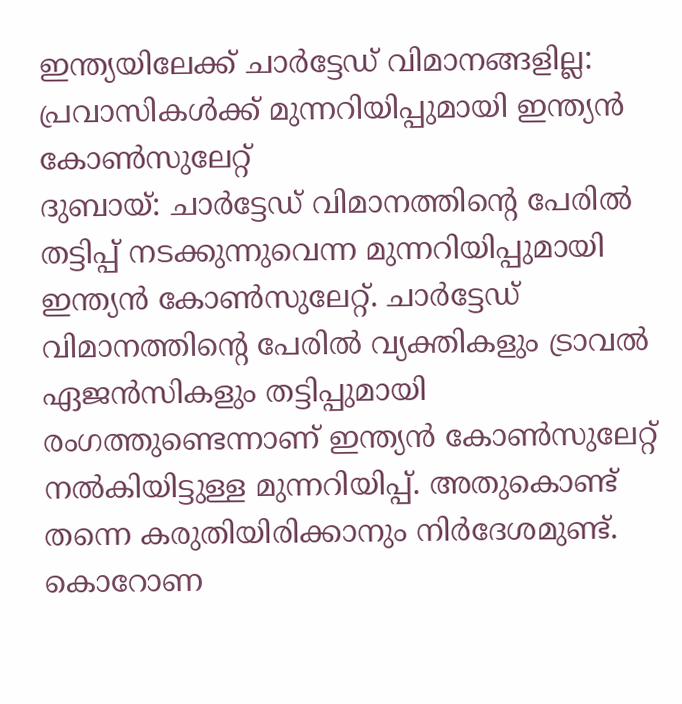ഇന്ത്യയിലേക്ക് ചാർട്ടേഡ് വിമാനങ്ങളില്ല: പ്രവാസികൾക്ക് മുന്നറിയിപ്പുമായി ഇന്ത്യൻ കോൺസുലേറ്റ്
ദുബായ്: ചാർട്ടേഡ് വിമാനത്തിന്റെ പേരിൽ തട്ടിപ്പ് നടക്കുന്നുവെന്ന മുന്നറിയിപ്പുമായി ഇന്ത്യൻ കോൺസുലേറ്റ്. ചാർട്ടേഡ് വിമാനത്തിന്റെ പേരിൽ വ്യക്തികളും ട്രാവൽ ഏജൻസികളും തട്ടിപ്പുമായി രംഗത്തുണ്ടെന്നാണ് ഇന്ത്യൻ കോൺസുലേറ്റ് നൽകിയിട്ടുള്ള മുന്നറിയിപ്പ്. അതുകൊണ്ട് തന്നെ കരുതിയിരിക്കാനും നിർദേശമുണ്ട്.
കൊറോണ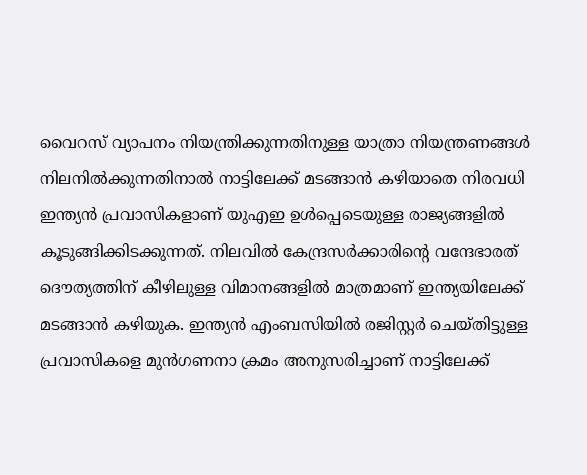വൈറസ് വ്യാപനം നിയന്ത്രിക്കുന്നതിനുള്ള യാത്രാ നിയന്ത്രണങ്ങൾ നിലനിൽക്കുന്നതിനാൽ നാട്ടിലേക്ക് മടങ്ങാൻ കഴിയാതെ നിരവധി ഇന്ത്യൻ പ്രവാസികളാണ് യുഎഇ ഉൾപ്പെടെയുള്ള രാജ്യങ്ങളിൽ കൂടുങ്ങിക്കിടക്കുന്നത്. നിലവിൽ കേന്ദ്രസർക്കാരിന്റെ വന്ദേഭാരത് ദൌത്യത്തിന് കീഴിലുള്ള വിമാനങ്ങളിൽ മാത്രമാണ് ഇന്ത്യയിലേക്ക് മടങ്ങാൻ കഴിയുക. ഇന്ത്യൻ എംബസിയിൽ രജിസ്റ്റർ ചെയ്തിട്ടുള്ള പ്രവാസികളെ മുൻഗണനാ ക്രമം അനുസരിച്ചാണ് നാട്ടിലേക്ക്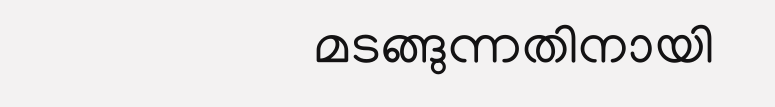മടങ്ങുന്നതിനായി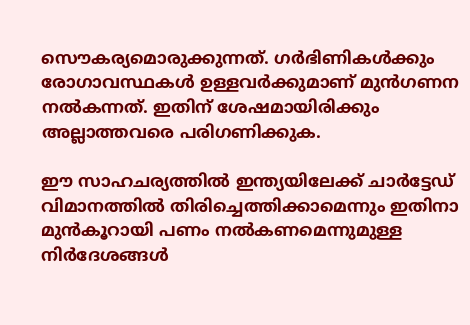സൌകര്യമൊരുക്കുന്നത്. ഗർഭിണികൾക്കും രോഗാവസ്ഥകൾ ഉള്ളവർക്കുമാണ് മുൻഗണന നൽകന്നത്. ഇതിന് ശേഷമായിരിക്കും അല്ലാത്തവരെ പരിഗണിക്കുക.

ഈ സാഹചര്യത്തിൽ ഇന്ത്യയിലേക്ക് ചാർട്ടേഡ് വിമാനത്തിൽ തിരിച്ചെത്തിക്കാമെന്നും ഇതിനാ മുൻകൂറായി പണം നൽകണമെന്നുമുള്ള നിർദേശങ്ങൾ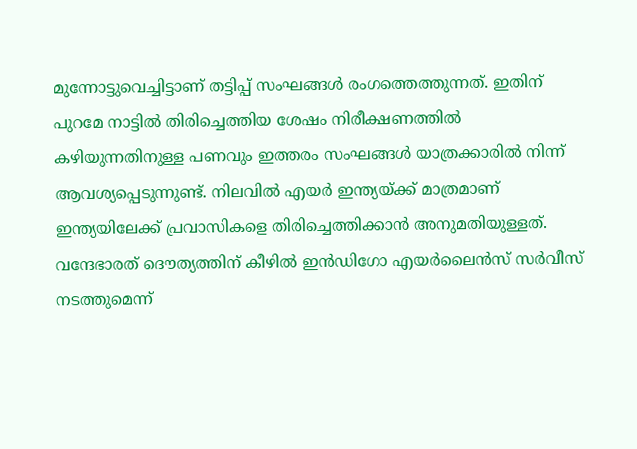മുന്നോട്ടുവെച്ചിട്ടാണ് തട്ടിപ്പ് സംഘങ്ങൾ രംഗത്തെത്തുന്നത്. ഇതിന് പുറമേ നാട്ടിൽ തിരിച്ചെത്തിയ ശേഷം നിരീക്ഷണത്തിൽ കഴിയുന്നതിനുള്ള പണവും ഇത്തരം സംഘങ്ങൾ യാത്രക്കാരിൽ നിന്ന് ആവശ്യപ്പെടുന്നുണ്ട്. നിലവിൽ എയർ ഇന്ത്യയ്ക്ക് മാത്രമാണ് ഇന്ത്യയിലേക്ക് പ്രവാസികളെ തിരിച്ചെത്തിക്കാൻ അനുമതിയുള്ളത്.
വന്ദേഭാരത് ദൌത്യത്തിന് കീഴിൽ ഇൻഡിഗോ എയർലൈൻസ് സർവീസ് നടത്തുമെന്ന്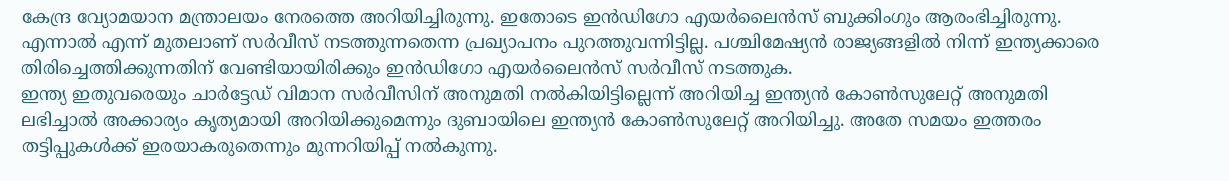കേന്ദ്ര വ്യോമയാന മന്ത്രാലയം നേരത്തെ അറിയിച്ചിരുന്നു. ഇതോടെ ഇൻഡിഗോ എയർലൈൻസ് ബുക്കിംഗും ആരംഭിച്ചിരുന്നു. എന്നാൽ എന്ന് മുതലാണ് സർവീസ് നടത്തുന്നതെന്ന പ്രഖ്യാപനം പുറത്തുവന്നിട്ടില്ല. പശ്ചിമേഷ്യൻ രാജ്യങ്ങളിൽ നിന്ന് ഇന്ത്യക്കാരെ തിരിച്ചെത്തിക്കുന്നതിന് വേണ്ടിയായിരിക്കും ഇൻഡിഗോ എയർലൈൻസ് സർവീസ് നടത്തുക.
ഇന്ത്യ ഇതുവരെയും ചാർട്ടേഡ് വിമാന സർവീസിന് അനുമതി നൽകിയിട്ടില്ലെന്ന് അറിയിച്ച ഇന്ത്യൻ കോൺസുലേറ്റ് അനുമതി ലഭിച്ചാൽ അക്കാര്യം കൃത്യമായി അറിയിക്കുമെന്നും ദുബായിലെ ഇന്ത്യൻ കോൺസുലേറ്റ് അറിയിച്ചു. അതേ സമയം ഇത്തരം തട്ടിപ്പുകൾക്ക് ഇരയാകരുതെന്നും മുന്നറിയിപ്പ് നൽകുന്നു.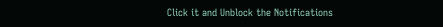Click it and Unblock the Notifications